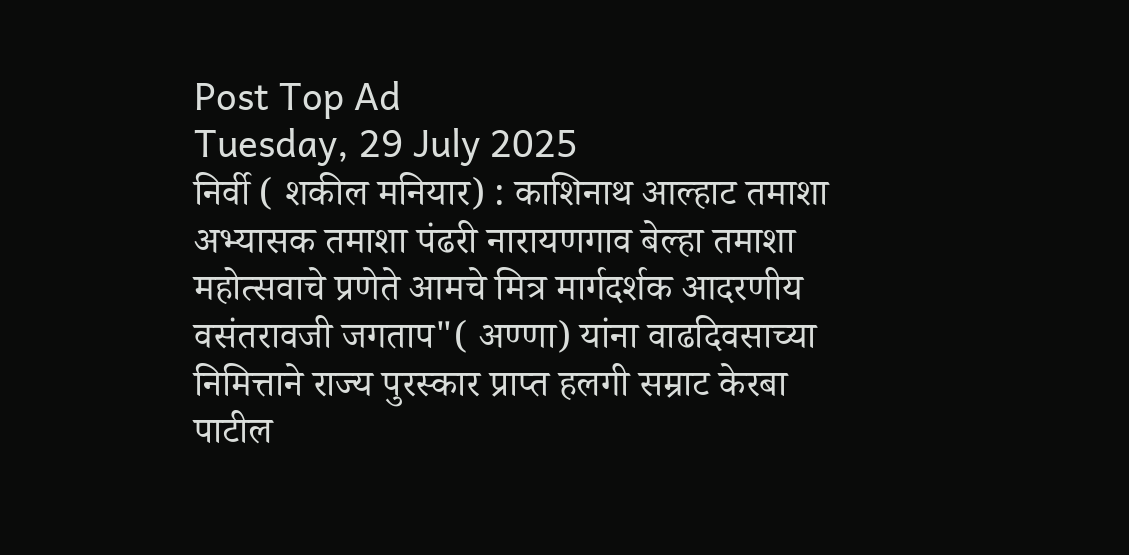Post Top Ad
Tuesday, 29 July 2025
निर्वी ( शकील मनियार) : काशिनाथ आल्हाट तमाशा अभ्यासक तमाशा पंढरी नारायणगाव बेल्हा तमाशा महोत्सवाचे प्रणेते आमचे मित्र मार्गदर्शक आदरणीय वसंतरावजी जगताप"( अण्णा) यांना वाढदिवसाच्या
निमित्ताने राज्य पुरस्कार प्राप्त हलगी सम्राट केरबा पाटील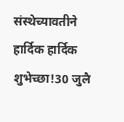संस्थेच्यावतीने हार्दिक हार्दिक शुभेच्छा!30 जुलै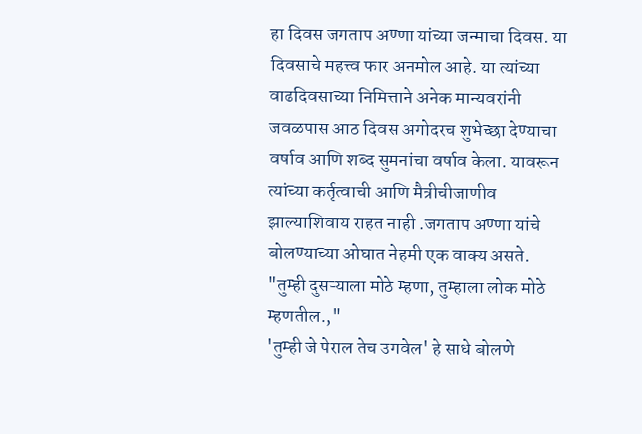हा दिवस जगताप अण्णा यांच्या जन्माचा दिवस. या दिवसाचे महत्त्व फार अनमोल आहे. या त्यांच्या वाढदिवसाच्या निमित्ताने अनेक मान्यवरांनी जवळपास आठ दिवस अगोदरच शुभेच्छा देण्याचा वर्षाव आणि शब्द सुमनांचा वर्षाव केला. यावरून त्यांच्या कर्तृत्वाची आणि मैत्रीचीजाणीव झाल्याशिवाय राहत नाही .जगताप अण्णा यांचे बोलण्याच्या ओघात नेहमी एक वाक्य असते. "तुम्ही दुसऱ्याला मोठे म्हणा, तुम्हाला लोक मोठे म्हणतील.,"
'तुम्ही जे पेराल तेच उगवेल' हे साधे बोलणे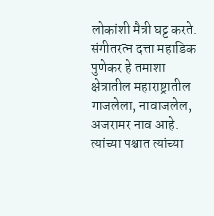लोकांशी मैत्री घट्ट करते. संगीतरत्न दत्ता महाडिक पुणेकर हे तमाशा क्षेत्रातील महाराष्ट्रातील गाजलेला, नावाजलेल, अजरामर नाव आहे. त्यांच्या पश्चात त्यांच्या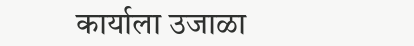कार्याला उजाळा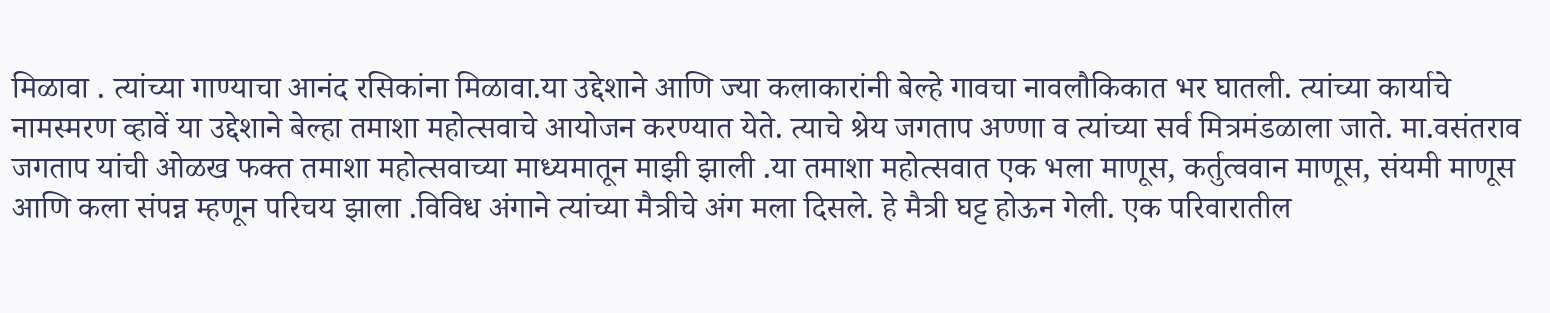मिळावा . त्यांच्या गाण्याचा आनंद रसिकांना मिळावा.या उद्देशाने आणि ज्या कलाकारांनी बेल्हे गावचा नावलौकिकात भर घातली. त्यांच्या कार्याचे नामस्मरण व्हावें या उद्देशाने बेल्हा तमाशा महोत्सवाचे आयोजन करण्यात येते. त्याचे श्रेय जगताप अण्णा व त्यांच्या सर्व मित्रमंडळाला जाते. मा.वसंतराव जगताप यांची ओळख फक्त तमाशा महोत्सवाच्या माध्यमातून माझी झाली .या तमाशा महोत्सवात एक भला माणूस, कर्तुत्ववान माणूस, संयमी माणूस आणि कला संपन्न म्हणून परिचय झाला .विविध अंगाने त्यांच्या मैत्रीचे अंग मला दिसले. हे मैत्री घट्ट होऊन गेली. एक परिवारातील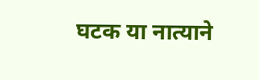घटक या नात्याने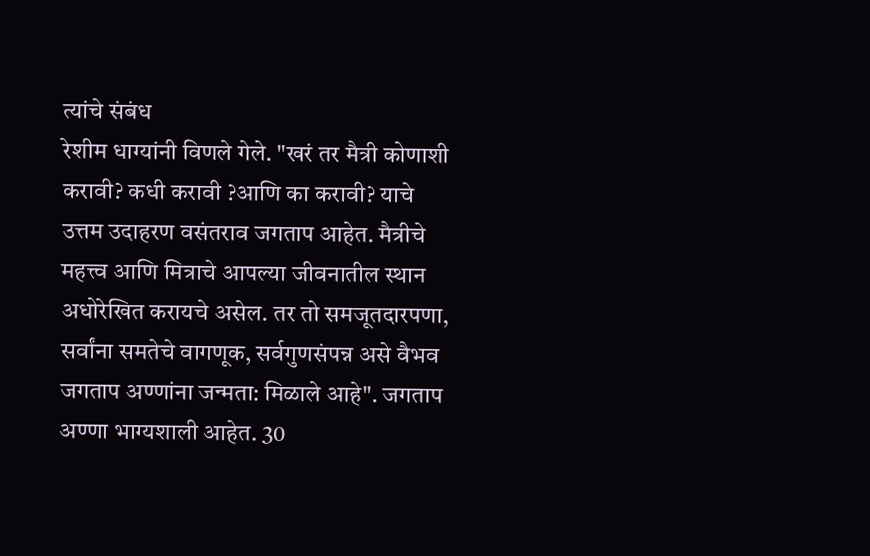त्यांचे संबंध
रेशीम धाग्यांनी विणले गेले. "खरं तर मैत्री कोणाशी करावी? कधी करावी ?आणि का करावी? याचे उत्तम उदाहरण वसंतराव जगताप आहेत. मैत्रीचे महत्त्व आणि मित्राचे आपल्या जीवनातील स्थान अधोरेखित करायचे असेल. तर तो समजूतदारपणा, सर्वांना समतेचे वागणूक, सर्वगुणसंपन्न असे वैभव जगताप अण्णांना जन्मता: मिळाले आहे". जगताप अण्णा भाग्यशाली आहेत. 30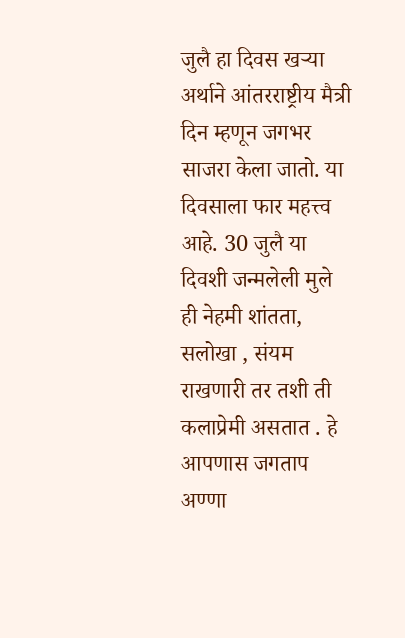जुलै हा दिवस खऱ्या अर्थाने आंतरराष्ट्रीय मैत्री दिन म्हणून जगभर साजरा केला जातो. या दिवसाला फार महत्त्व आहे. 30 जुलै या दिवशी जन्मलेली मुले ही नेहमी शांतता, सलोखा , संयम राखणारी तर तशी ती कलाप्रेमी असतात . हे आपणास जगताप अण्णा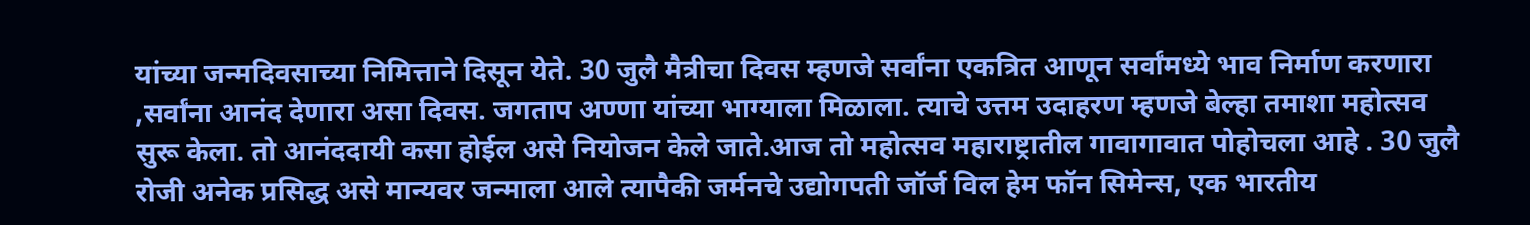यांच्या जन्मदिवसाच्या निमित्ताने दिसून येते. 30 जुलै मैत्रीचा दिवस म्हणजे सर्वांना एकत्रित आणून सर्वांमध्ये भाव निर्माण करणारा ,सर्वांना आनंद देणारा असा दिवस. जगताप अण्णा यांच्या भाग्याला मिळाला. त्याचे उत्तम उदाहरण म्हणजे बेल्हा तमाशा महोत्सव सुरू केला. तो आनंददायी कसा होईल असे नियोजन केले जाते.आज तो महोत्सव महाराष्ट्रातील गावागावात पोहोचला आहे . 30 जुलै रोजी अनेक प्रसिद्ध असे मान्यवर जन्माला आले त्यापैकी जर्मनचे उद्योगपती जॉर्ज विल हेम फॉन सिमेन्स, एक भारतीय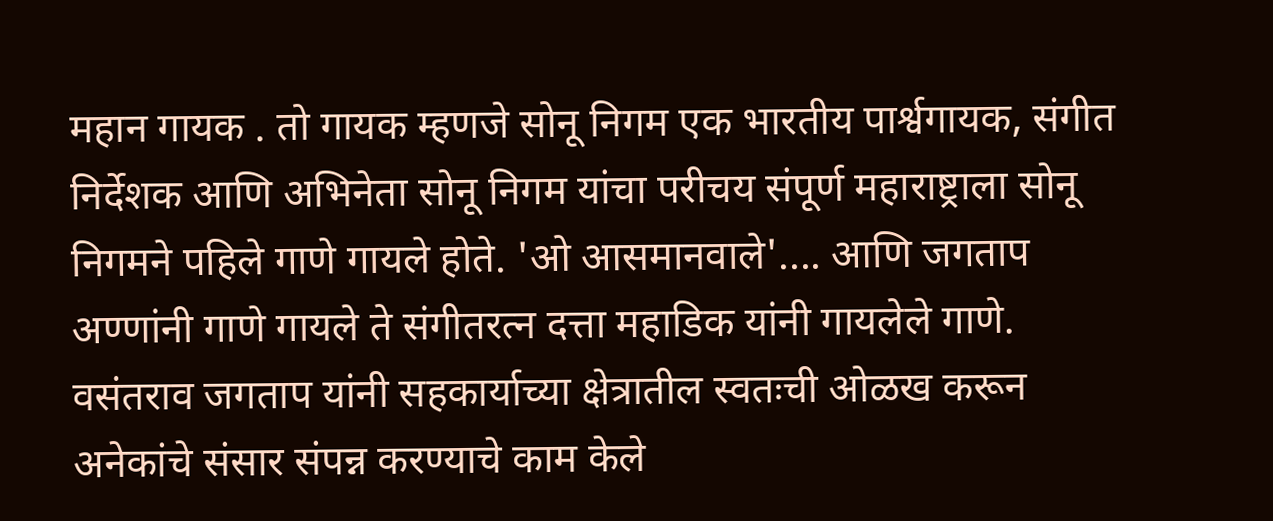महान गायक . तो गायक म्हणजे सोनू निगम एक भारतीय पार्श्वगायक, संगीत निर्देशक आणि अभिनेता सोनू निगम यांचा परीचय संपूर्ण महाराष्ट्राला सोनू निगमने पहिले गाणे गायले होते. 'ओ आसमानवाले'.... आणि जगताप अण्णांनी गाणे गायले ते संगीतरत्न दत्ता महाडिक यांनी गायलेले गाणे. वसंतराव जगताप यांनी सहकार्याच्या क्षेत्रातील स्वतःची ओळख करून अनेकांचे संसार संपन्न करण्याचे काम केले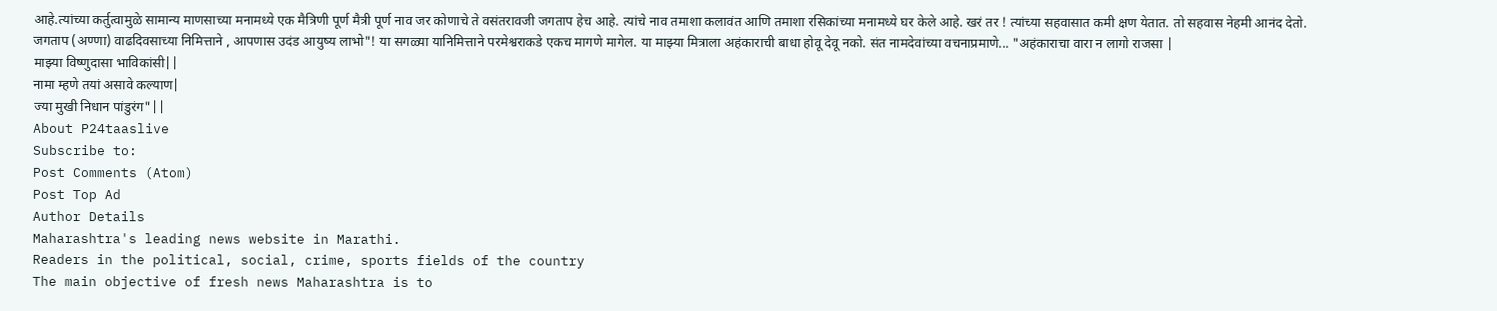आहे.त्यांच्या कर्तुत्वामुळे सामान्य माणसाच्या मनामध्ये एक मैत्रिणी पूर्ण मैत्री पूर्ण नाव जर कोणाचे ते वसंतरावजी जगताप हेच आहे. त्यांचे नाव तमाशा कलावंत आणि तमाशा रसिकांच्या मनामध्ये घर केले आहे. खरं तर ! त्यांच्या सहवासात कमी क्षण येतात. तो सहवास नेहमी आनंद देतो.
जगताप (अण्णा) वाढदिवसाच्या निमित्ताने , आपणास उदंड आयुष्य लाभो"! या सगळ्या यानिमित्ताने परमेश्वराकडे एकच मागणे मागेल. या माझ्या मित्राला अहंकाराची बाधा होवू देवू नको. संत नामदेवांच्या वचनाप्रमाणे... "अहंकाराचा वारा न लागो राजसा |
माझ्या विष्णुदासा भाविकांसी||
नामा म्हणे तयां असावे कल्याण|
ज्या मुखी निधान पांडुरंग"||
About P24taaslive
Subscribe to:
Post Comments (Atom)
Post Top Ad
Author Details
Maharashtra's leading news website in Marathi.
Readers in the political, social, crime, sports fields of the country
The main objective of fresh news Maharashtra is to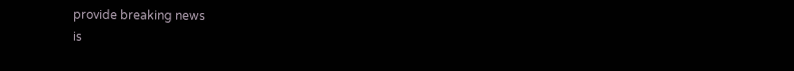provide breaking news
is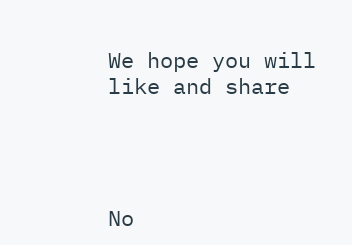We hope you will like and share




No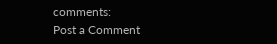comments:
Post a Comment